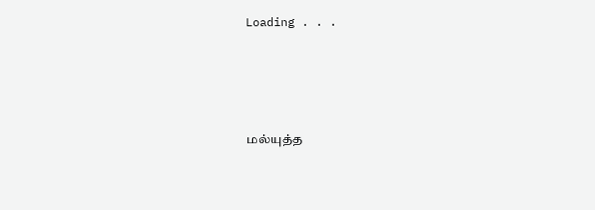Loading . . .




மல்யுத்த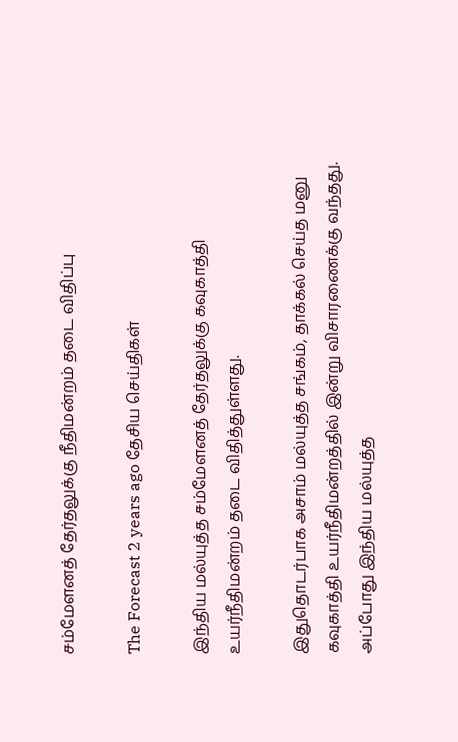சம்மேளனத் தேர்தலுக்கு நீதிமன்றம் தடை விதிப்பு

The Forecast 2 years ago தேசிய செய்திகள்

இந்திய மல்யுத்த சம்மேளனத் தேர்தலுக்கு கவுகாத்தி உயர்நீதிமன்றம் தடை விதித்துள்ளது.

இதுதொடர்பாக அசாம் மல்யுத்த சங்கம், தாக்கல் செய்த மனு கவுகாத்தி உயர்நீதிமன்றத்தில் இன்று விசாரணைக்கு வந்தது. அப்போது இந்திய மல்யுத்த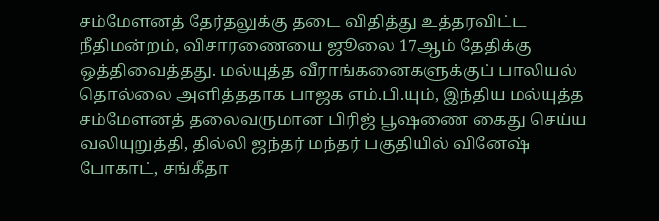சம்மேளனத் தேர்தலுக்கு தடை விதித்து உத்தரவிட்ட நீதிமன்றம், விசாரணையை ஜூலை 17ஆம் தேதிக்கு ஒத்திவைத்தது. மல்யுத்த வீராங்கனைகளுக்குப் பாலியல் தொல்லை அளித்ததாக பாஜக எம்.பி.யும், இந்திய மல்யுத்த சம்மேளனத் தலைவருமான பிரிஜ் பூஷணை கைது செய்ய வலியுறுத்தி, தில்லி ஜந்தர் மந்தர் பகுதியில் வினேஷ் போகாட், சங்கீதா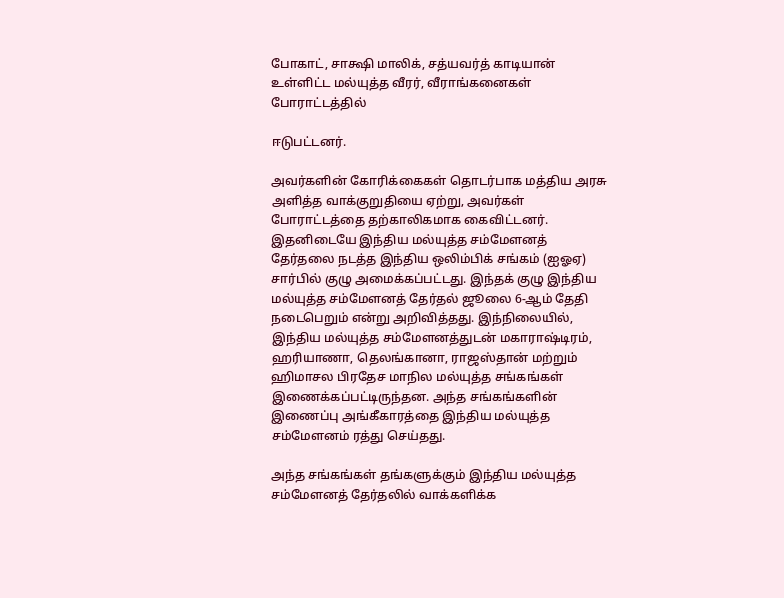போகாட், சாக்ஷி மாலிக், சத்யவர்த் காடியான் உள்ளிட்ட மல்யுத்த வீரர், வீராங்கனைகள் போராட்டத்தில்

ஈடுபட்டனர்.

அவர்களின் கோரிக்கைகள் தொடர்பாக மத்திய அரசு அளித்த வாக்குறுதியை ஏற்று, அவர்கள் போராட்டத்தை தற்காலிகமாக கைவிட்டனர். இதனிடையே இந்திய மல்யுத்த சம்மேளனத் தேர்தலை நடத்த இந்திய ஒலிம்பிக் சங்கம் (ஐஓஏ) சார்பில் குழு அமைக்கப்பட்டது. இந்தக் குழு இந்திய மல்யுத்த சம்மேளனத் தேர்தல் ஜூலை 6-ஆம் தேதி நடைபெறும் என்று அறிவித்தது. இந்நிலையில், இந்திய மல்யுத்த சம்மேளனத்துடன் மகாராஷ்டிரம், ஹரியாணா, தெலங்கானா, ராஜஸ்தான் மற்றும் ஹிமாசல பிரதேச மாநில மல்யுத்த சங்கங்கள் இணைக்கப்பட்டிருந்தன. அந்த சங்கங்களின் இணைப்பு அங்கீகாரத்தை இந்திய மல்யுத்த சம்மேளனம் ரத்து செய்தது.

அந்த சங்கங்கள் தங்களுக்கும் இந்திய மல்யுத்த சம்மேளனத் தேர்தலில் வாக்களிக்க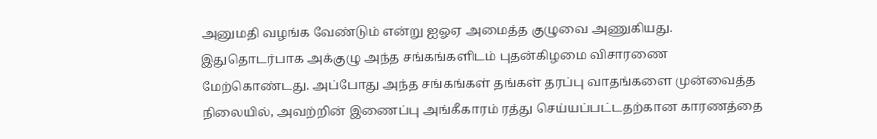அனுமதி வழங்க வேண்டும் என்று ஐஓஏ அமைத்த குழுவை அணுகியது. இதுதொடர்பாக அக்குழு அந்த சங்கங்களிடம் புதன்கிழமை விசாரணை மேற்கொண்டது. அப்போது அந்த சங்கங்கள் தங்கள் தரப்பு வாதங்களை முன்வைத்த நிலையில், அவற்றின் இணைப்பு அங்கீகாரம் ரத்து செய்யப்பட்டதற்கான காரணத்தை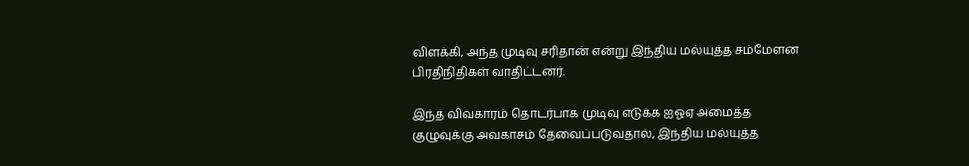விளக்கி, அந்த முடிவு சரிதான் என்று இந்திய மல்யுத்த சம்மேளன பிரதிநிதிகள் வாதிட்டனர்.

இந்த விவகாரம் தொடர்பாக முடிவு எடுக்க ஐஓஏ அமைத்த குழுவுக்கு அவகாசம் தேவைப்படுவதால், இந்திய மல்யுத்த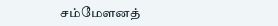சம்மேளனத்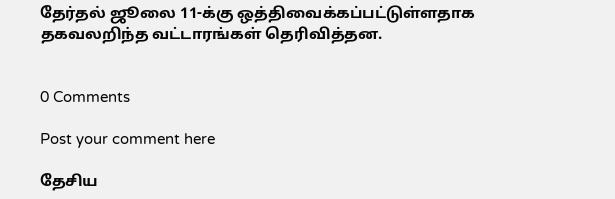தேர்தல் ஜூலை 11-க்கு ஒத்திவைக்கப்பட்டுள்ளதாக தகவலறிந்த வட்டாரங்கள் தெரிவித்தன.


0 Comments

Post your comment here

தேசிய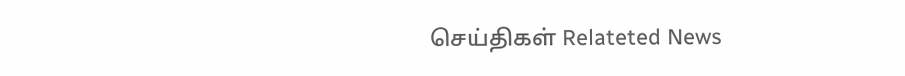செய்திகள் Relateted News